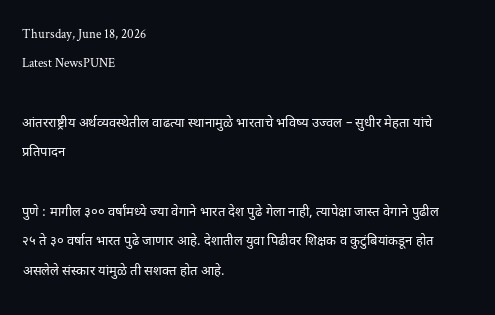Thursday, June 18, 2026
Latest NewsPUNE

आंतरराष्ट्रीय अर्थव्यवस्थेतील वाढत्या स्थानामुळे भारताचे भविष्य उज्वल – सुधीर मेहता यांचे प्रतिपादन

पुणे : मागील ३०० वर्षांमध्ये ज्या वेगाने भारत देश पुढे गेला नाही, त्यापेक्षा जास्त वेगाने पुढील २५ ते ३० वर्षात भारत पुढे जाणार आहे. देशातील युवा पिढीवर शिक्षक व कुटुंबियांकडून होत असलेले संस्कार यांमुळे ती सशक्त होत आहे.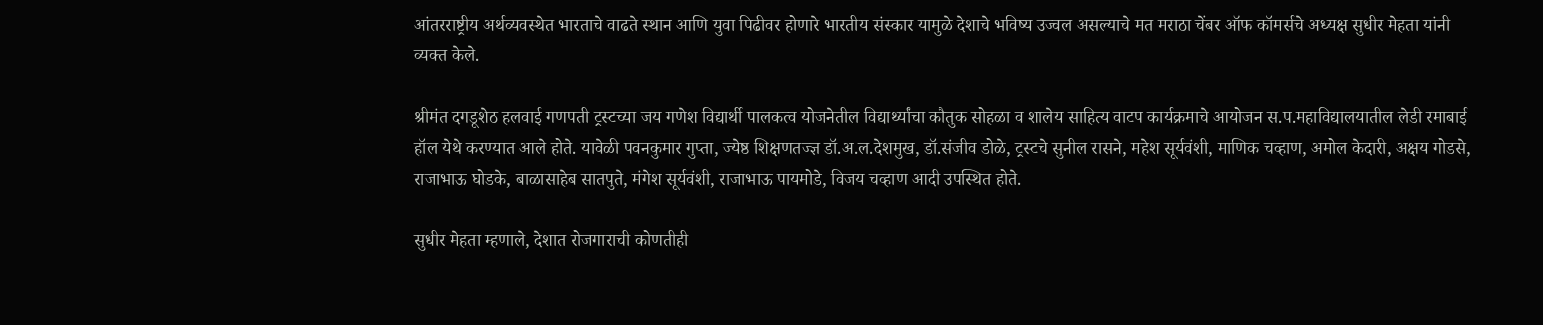आंतरराष्ट्रीय अर्थव्यवस्थेत भारताचे वाढते स्थान आणि युवा पिढीवर होणारे भारतीय संस्कार यामुळे देशाचे भविष्य उज्वल असल्याचे मत मराठा चेंबर ऑफ कॉमर्सचे अध्यक्ष सुधीर मेहता यांनी व्यक्त केले.

श्रीमंत दगडूशेठ हलवाई गणपती ट्रस्टच्या जय गणेश विद्यार्थी पालकत्व योजनेतील विद्यार्थ्यांचा कौतुक सोहळा व शालेय साहित्य वाटप कार्यक्रमाचे आयोजन स.प.महाविद्यालयातील लेडी रमाबाई हॉल येथे करण्यात आले होते. यावेळी पवनकुमार गुप्ता, ज्येष्ठ शिक्षणतज्ज्ञ डॉ.अ.ल.देशमुख, डॉ.संजीव डोळे, ट्रस्टचे सुनील रासने, महेश सूर्यवंशी, माणिक चव्हाण, अमोल केदारी, अक्षय गोडसे, राजाभाऊ घोडके, बाळासाहेब सातपुते, मंगेश सूर्यवंशी, राजाभाऊ पायमोडे, विजय चव्हाण आदी उपस्थित होते.

सुधीर मेहता म्हणाले, देशात रोजगाराची कोणतीही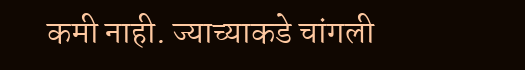कमी नाही. ज्याच्याकडे चांगली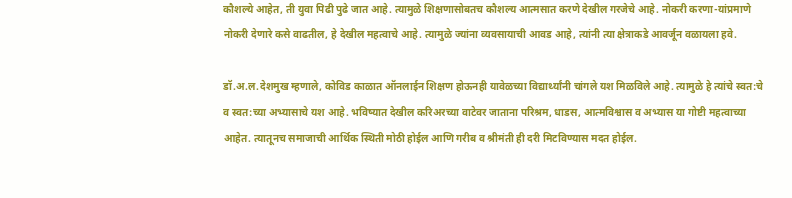कौशल्ये आहेत, ती युवा पिढी पुढे जात आहे. त्यामुळे शिक्षणासोबतच कौशल्य आत्मसात करणे देखील गरजेचे आहे. नोकरी करणा-यांप्रमाणे नोकरी देणारे कसे वाढतील, हे देखील महत्वाचे आहे. त्यामुळे ज्यांना व्यवसायाची आवड आहे, त्यांनी त्या क्षेत्राकडे आवर्जून वळायला हवे.

डॉ.अ.ल.देशमुख म्हणाले, कोविड काळात ऑनलाईन शिक्षण होऊनही यावेळच्या विद्यार्थ्यांनी चांगले यश मिळविले आहे. त्यामुळे हे त्यांचे स्वत:चे व स्वत:च्या अभ्यासाचे यश आहे. भविष्यात देखील करिअरच्या वाटेवर जाताना परिश्रम, धाडस, आत्मविश्वास व अभ्यास या गोष्टी महत्वाच्या आहेत. त्यातूनच समाजाची आर्थिक स्थिती मोठी होईल आणि गरीब व श्रीमंती ही दरी मिटविण्यास मदत होईल.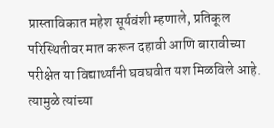प्रास्ताविकात महेश सूर्यवंशी म्हणाले, प्रतिकूल परिस्थितीवर मात करून दहावी आणि बारावीच्या परीक्षेत या विद्यार्थ्यांनी घवघवीत यश मिळविले आहे. त्यामुळे त्यांच्या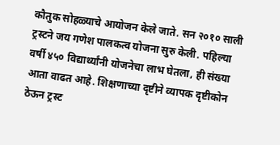कौतुक सोहळ्याचे आयोजन केले जाते. सन २०१० साली ट्रस्टने जय गणेश पालकत्व योजना सुरु केली. पहिल्या वर्षी ४५० विद्यार्थ्यांनी योजनेचा लाभ घेतला, ही संख्या आता वाढत आहे. शिक्षणाच्या दृष्टीने व्यापक दृष्टीकोन ठेऊन ट्रस्ट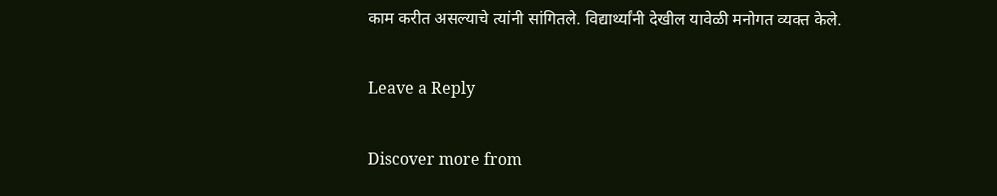काम करीत असल्याचे त्यांनी सांगितले. विद्यार्थ्यांनी देखील यावेळी मनोगत व्यक्त केले.

Leave a Reply

Discover more from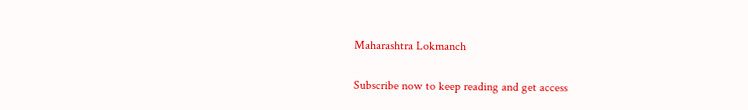Maharashtra Lokmanch

Subscribe now to keep reading and get access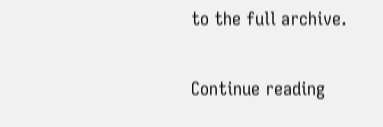to the full archive.

Continue reading